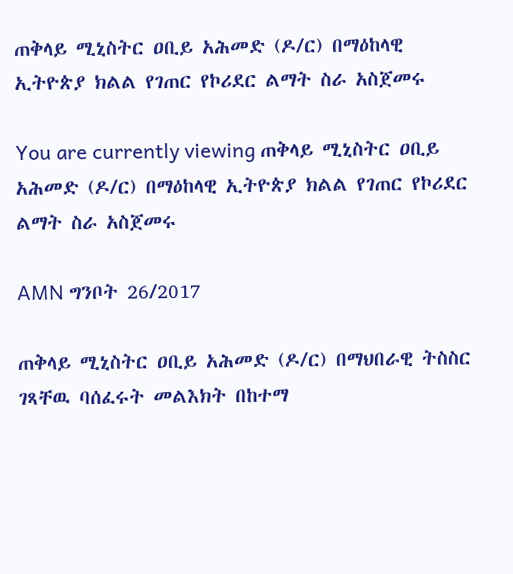ጠቅላይ ሚኒስትር ዐቢይ አሕመድ (ዶ/ር) በማዕከላዊ ኢትዮጵያ ክልል የገጠር የኮሪደር ልማት ስራ አስጀመሩ

You are currently viewing ጠቅላይ ሚኒስትር ዐቢይ አሕመድ (ዶ/ር) በማዕከላዊ ኢትዮጵያ ክልል የገጠር የኮሪደር ልማት ስራ አስጀመሩ

AMN ግንቦት 26/2017

ጠቅላይ ሚኒስትር ዐቢይ አሕመድ (ዶ/ር) በማህበራዊ ትስስር ገጻቸዉ ባሰፈሩት መልእክት በከተማ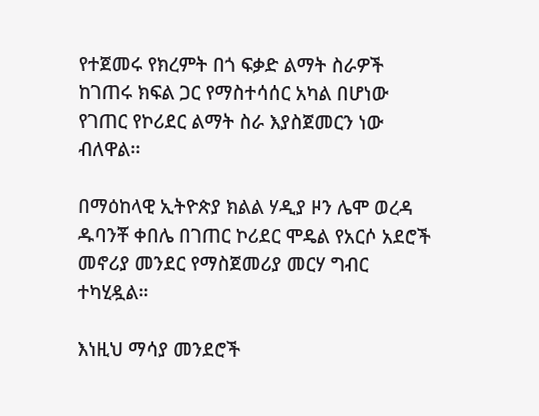የተጀመሩ የክረምት በጎ ፍቃድ ልማት ስራዎች ከገጠሩ ክፍል ጋር የማስተሳሰር አካል በሆነው የገጠር የኮሪደር ልማት ስራ እያስጀመርን ነው ብለዋል፡፡

በማዕከላዊ ኢትዮጵያ ክልል ሃዲያ ዞን ሌሞ ወረዳ ዱባንቾ ቀበሌ በገጠር ኮሪደር ሞዴል የአርሶ አደሮች መኖሪያ መንደር የማስጀመሪያ መርሃ ግብር ተካሂዷል።

እነዚህ ማሳያ መንደሮች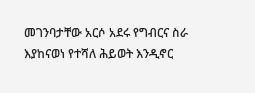መገንባታቸው አርሶ አደሩ የግብርና ስራ እያከናወነ የተሻለ ሕይወት እንዲኖር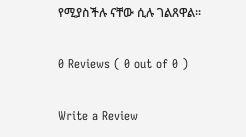የሚያስችሉ ናቸው ሲሉ ገልጸዋል፡፡

0 Reviews ( 0 out of 0 )

Write a Review